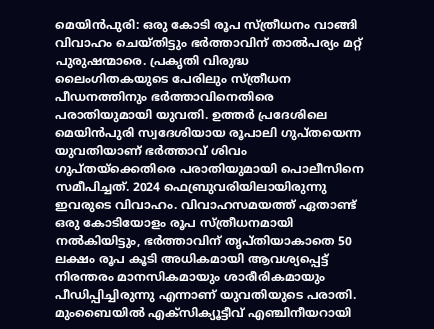മെയിൻപുരി: ഒരു കോടി രൂപ സ്ത്രീധനം വാങ്ങി വിവാഹം ചെയ്തിട്ടും ഭർത്താവിന് താൽപര്യം മറ്റ് പുരുഷന്മാരെ. പ്രകൃതി വിരുദ്ധ ലൈംഗിതകയുടെ പേരിലും സ്ത്രീധന പീഡനത്തിനും ഭർത്താവിനെതിരെ പരാതിയുമായി യുവതി. ഉത്തർ പ്രദേശിലെ മെയിൻപുരി സ്വദേശിയായ രൂപാലി ഗുപ്തയെന്ന യുവതിയാണ് ഭർത്താവ് ശിവം ഗുപ്തയ്ക്കെതിരെ പരാതിയുമായി പൊലീസിനെ സമീപിച്ചത്. 2024 ഫെബ്രുവരിയിലായിരുന്നു ഇവരുടെ വിവാഹം. വിവാഹസമയത്ത് ഏതാണ്ട് ഒരു കോടിയോളം രൂപ സ്ത്രീധനമായി നൽകിയിട്ടും, ഭർത്താവിന് തൃപ്തിയാകാതെ 50 ലക്ഷം രൂപ കൂടി അധികമായി ആവശ്യപ്പെട്ട് നിരന്തരം മാനസികമായും ശാരീരികമായും പീഡിപ്പിച്ചിരുന്നു എന്നാണ് യുവതിയുടെ പരാതി.
മുംബൈയിൽ എക്സിക്യൂട്ടീവ് എഞ്ചിനീയറായി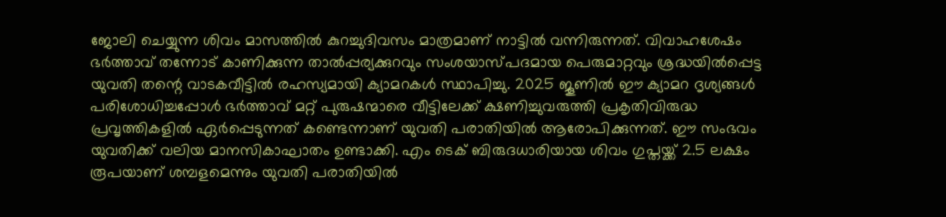ജോലി ചെയ്യുന്ന ശിവം മാസത്തിൽ കുറച്ചുദിവസം മാത്രമാണ് നാട്ടിൽ വന്നിരുന്നത്. വിവാഹശേഷം ഭർത്താവ് തന്നോട് കാണിക്കുന്ന താൽപ്പര്യക്കുറവും സംശയാസ്പദമായ പെരുമാറ്റവും ശ്രദ്ധയിൽപ്പെട്ട യുവതി തന്റെ വാടകവീട്ടിൽ രഹസ്യമായി ക്യാമറകൾ സ്ഥാപിച്ചു. 2025 ജൂണിൽ ഈ ക്യാമറ ദൃശ്യങ്ങൾ പരിശോധിച്ചപ്പോൾ ഭർത്താവ് മറ്റ് പുരുഷന്മാരെ വീട്ടിലേക്ക് ക്ഷണിച്ചുവരുത്തി പ്രകൃതിവിരുദ്ധ പ്രവൃത്തികളിൽ ഏർപ്പെടുന്നത് കണ്ടെന്നാണ് യുവതി പരാതിയിൽ ആരോപിക്കുന്നത്. ഈ സംഭവം യുവതിക്ക് വലിയ മാനസികാഘാതം ഉണ്ടാക്കി. എം ടെക് ബിരുദധാരിയായ ശിവം ഗുപ്തയ്ക്ക് 2.5 ലക്ഷം രൂപയാണ് ശമ്പളമെന്നും യുവതി പരാതിയിൽ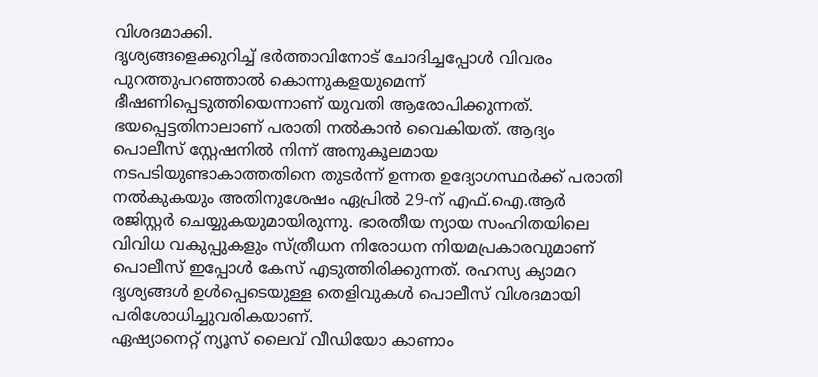വിശദമാക്കി.
ദൃശ്യങ്ങളെക്കുറിച്ച് ഭർത്താവിനോട് ചോദിച്ചപ്പോൾ വിവരം പുറത്തുപറഞ്ഞാൽ കൊന്നുകളയുമെന്ന് ഭീഷണിപ്പെടുത്തിയെന്നാണ് യുവതി ആരോപിക്കുന്നത്. ഭയപ്പെട്ടതിനാലാണ് പരാതി നൽകാൻ വൈകിയത്. ആദ്യം പൊലീസ് സ്റ്റേഷനിൽ നിന്ന് അനുകൂലമായ നടപടിയുണ്ടാകാത്തതിനെ തുടർന്ന് ഉന്നത ഉദ്യോഗസ്ഥർക്ക് പരാതി നൽകുകയും അതിനുശേഷം ഏപ്രിൽ 29-ന് എഫ്.ഐ.ആർ രജിസ്റ്റർ ചെയ്യുകയുമായിരുന്നു. ഭാരതീയ ന്യായ സംഹിതയിലെ വിവിധ വകുപ്പുകളും സ്ത്രീധന നിരോധന നിയമപ്രകാരവുമാണ് പൊലീസ് ഇപ്പോൾ കേസ് എടുത്തിരിക്കുന്നത്. രഹസ്യ ക്യാമറ ദൃശ്യങ്ങൾ ഉൾപ്പെടെയുള്ള തെളിവുകൾ പൊലീസ് വിശദമായി പരിശോധിച്ചുവരികയാണ്.
ഏഷ്യാനെറ്റ് ന്യൂസ് ലൈവ് വീഡിയോ കാണാം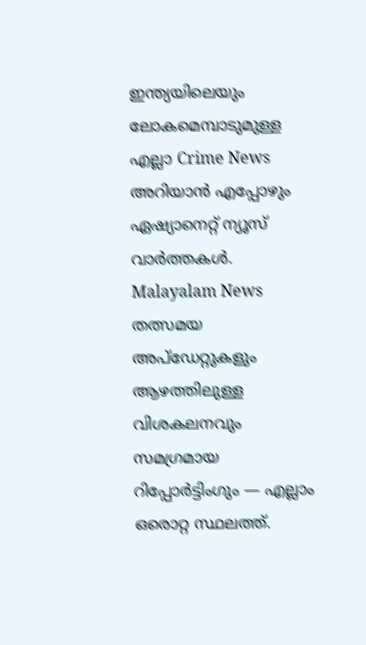ഇന്ത്യയിലെയും ലോകമെമ്പാടുമുള്ള എല്ലാ Crime News അറിയാൻ എപ്പോഴും ഏഷ്യാനെറ്റ് ന്യൂസ് വാർത്തകൾ. Malayalam News തത്സമയ അപ്ഡേറ്റുകളും ആഴത്തിലുള്ള വിശകലനവും സമഗ്രമായ റിപ്പോർട്ടിംഗും — എല്ലാം ഒരൊറ്റ സ്ഥലത്ത്.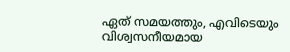ഏത് സമയത്തും, എവിടെയും വിശ്വസനീയമായ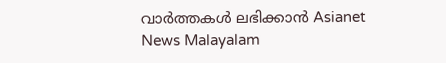വാർത്തകൾ ലഭിക്കാൻ Asianet News Malayalam